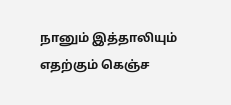நானும் இத்தாலியும் எதற்கும் கெஞ்ச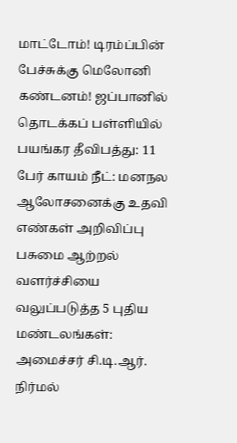மாட்டோம்! டிரம்ப்பின் பேச்சுக்கு மெலோனி கண்டனம்! ஜப்பானில் தொடக்கப் பள்ளியில் பயங்கர தீவிபத்து: 11 பேர் காயம் நீட்: மனநல ஆலோசனைக்கு உதவி எண்கள் அறிவிப்பு பசுமை ஆற்றல் வளர்ச்சியை வலுப்படுத்த 5 புதிய மண்டலங்கள்: அமைச்சர் சி.டி.ஆர். நிர்மல்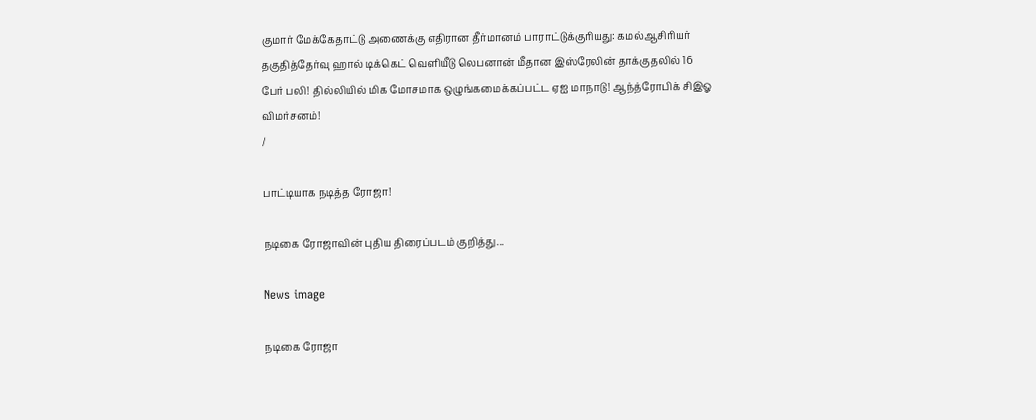குமார் மேக்கேதாட்டு அணைக்கு எதிரான தீர்மானம் பாராட்டுக்குரியது: கமல்ஆசிரியர் தகுதித்தேர்வு ஹால் டிக்கெட் வெளியீடு லெபனான் மீதான இஸ்ரேலின் தாக்குதலில் 16 பேர் பலி! தில்லியில் மிக மோசமாக ஒழுங்கமைக்கப்பட்ட ஏஐ மாநாடு! ஆந்த்ரோபிக் சிஇஓ விமர்சனம்!
/

பாட்டியாக நடித்த ரோஜா!

நடிகை ரோஜாவின் புதிய திரைப்படம் குறித்து...

News image

நடிகை ரோஜா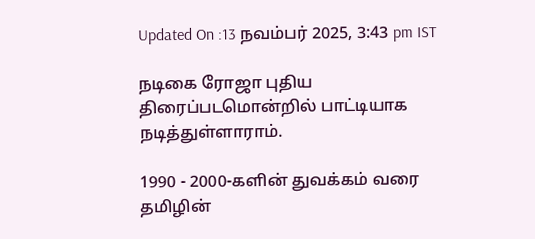Updated On :13 நவம்பர் 2025, 3:43 pm IST

நடிகை ரோஜா புதிய திரைப்படமொன்றில் பாட்டியாக நடித்துள்ளாராம்.

1990 - 2000-களின் துவக்கம் வரை தமிழின்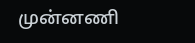முன்னணி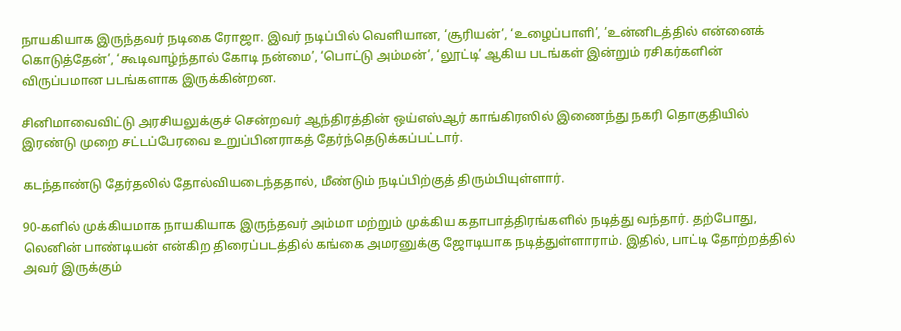நாயகியாக இருந்தவர் நடிகை ரோஜா. இவர் நடிப்பில் வெளியான, ‘சூரியன்’, ‘உழைப்பாளி’, ’உன்னிடத்தில் என்னைக் கொடுத்தேன்’, ‘கூடிவாழ்ந்தால் கோடி நன்மை’, ‘பொட்டு அம்மன்’, ‘லூட்டி’ ஆகிய படங்கள் இன்றும் ரசிகர்களின் விருப்பமான படங்களாக இருக்கின்றன.

சினிமாவைவிட்டு அரசியலுக்குச் சென்றவர் ஆந்திரத்தின் ஒய்எஸ்ஆர் காங்கிரஸில் இணைந்து நகரி தொகுதியில் இரண்டு முறை சட்டப்பேரவை உறுப்பினராகத் தேர்ந்தெடுக்கப்பட்டார்.

கடந்தாண்டு தேர்தலில் தோல்வியடைந்ததால், மீண்டும் நடிப்பிற்குத் திரும்பியுள்ளார்.

90-களில் முக்கியமாக நாயகியாக இருந்தவர் அம்மா மற்றும் முக்கிய கதாபாத்திரங்களில் நடித்து வந்தார். தற்போது, லெனின் பாண்டியன் என்கிற திரைப்படத்தில் கங்கை அமரனுக்கு ஜோடியாக நடித்துள்ளாராம். இதில், பாட்டி தோற்றத்தில் அவர் இருக்கும்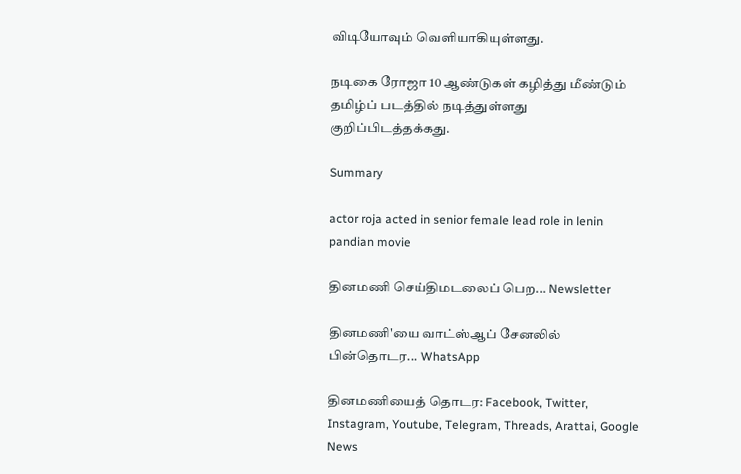விடியோவும் வெளியாகியுள்ளது.

நடிகை ரோஜா 10 ஆண்டுகள் கழித்து மீண்டும் தமிழ்ப் படத்தில் நடித்துள்ளது குறிப்பிடத்தக்கது.

Summary

actor roja acted in senior female lead role in lenin pandian movie

தினமணி செய்திமடலைப் பெற... Newsletter

தினமணி'யை வாட்ஸ்ஆப் சேனலில் பின்தொடர... WhatsApp

தினமணியைத் தொடர: Facebook, Twitter, Instagram, Youtube, Telegram, Threads, Arattai, Google News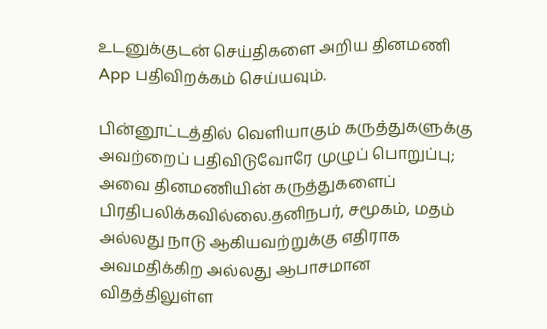உடனுக்குடன் செய்திகளை அறிய தினமணி App பதிவிறக்கம் செய்யவும்.

பின்னூட்டத்தில் வெளியாகும் கருத்துகளுக்கு அவற்றைப் பதிவிடுவோரே முழுப் பொறுப்பு; அவை தினமணியின் கருத்துகளைப் பிரதிபலிக்கவில்லை.தனிநபர், சமூகம், மதம் அல்லது நாடு ஆகியவற்றுக்கு எதிராக அவமதிக்கிற அல்லது ஆபாசமான விதத்திலுள்ள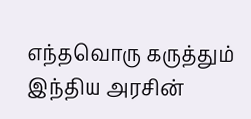எந்தவொரு கருத்தும் இந்திய அரசின்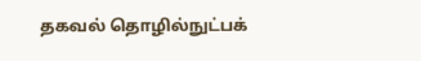தகவல் தொழில்நுட்பக்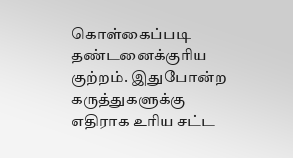கொள்கைப்படி தண்டனைக்குரிய குற்றம். இதுபோன்ற கருத்துகளுக்கு எதிராக உரிய சட்ட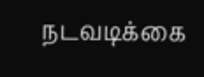நடவடிக்கை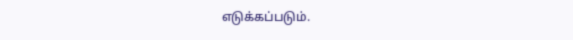எடுக்கப்படும்.